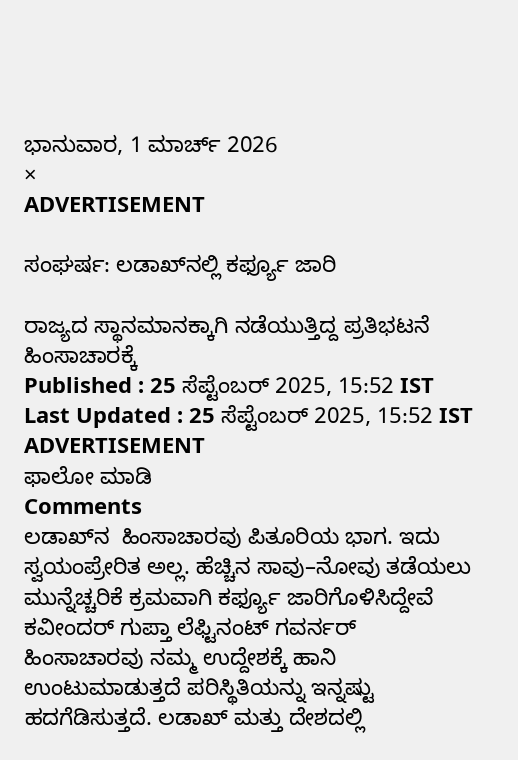ಭಾನುವಾರ, 1 ಮಾರ್ಚ್ 2026
×
ADVERTISEMENT

ಸಂಘರ್ಷ: ಲಡಾಖ್‌ನಲ್ಲಿ ಕರ್ಫ್ಯೂ ಜಾರಿ

ರಾಜ್ಯದ ಸ್ಥಾನಮಾನಕ್ಕಾಗಿ ನಡೆಯುತ್ತಿದ್ದ ಪ್ರತಿಭಟನೆ ಹಿಂಸಾಚಾರಕ್ಕೆ
Published : 25 ಸೆಪ್ಟೆಂಬರ್ 2025, 15:52 IST
Last Updated : 25 ಸೆಪ್ಟೆಂಬರ್ 2025, 15:52 IST
ADVERTISEMENT
ಫಾಲೋ ಮಾಡಿ
Comments
ಲಡಾಖ್‌ನ  ಹಿಂಸಾಚಾರವು ಪಿತೂರಿಯ ಭಾಗ. ಇದು ಸ್ವಯಂಪ್ರೇರಿತ ಅಲ್ಲ. ಹೆಚ್ಚಿನ ಸಾವು–ನೋವು ತಡೆಯಲು ಮುನ್ನೆಚ್ಚರಿಕೆ ಕ್ರಮವಾಗಿ ಕರ್ಫ್ಯೂ ಜಾರಿಗೊಳಿಸಿದ್ದೇವೆ
ಕವೀಂದರ್‌ ಗುಪ್ತಾ ಲೆಫ್ಟಿನಂಟ್‌ ಗವರ್ನರ್‌
ಹಿಂಸಾಚಾರವು ನಮ್ಮ ಉದ್ದೇಶಕ್ಕೆ ಹಾನಿ ಉಂಟುಮಾಡುತ್ತದೆ ಪರಿಸ್ಥಿತಿಯನ್ನು ಇನ್ನಷ್ಟು ಹದಗೆಡಿಸುತ್ತದೆ. ಲಡಾಖ್‌ ಮತ್ತು ದೇಶದಲ್ಲಿ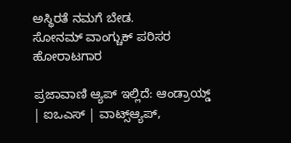ಅಸ್ಥಿರತೆ ನಮಗೆ ಬೇಡ.
ಸೋನಮ್ ವಾಂಗ್ಚುಕ್‌ ಪರಿಸರ ಹೋರಾಟಗಾರ

ಪ್ರಜಾವಾಣಿ ಆ್ಯಪ್ ಇಲ್ಲಿದೆ: ಆಂಡ್ರಾಯ್ಡ್ | ಐಒಎಸ್ | ವಾಟ್ಸ್ಆ್ಯಪ್,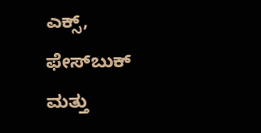ಎಕ್ಸ್, ಫೇಸ್‌ಬುಕ್ ಮತ್ತು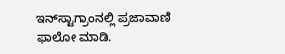ಇನ್‌ಸ್ಟಾಗ್ರಾಂನಲ್ಲಿ ಪ್ರಜಾವಾಣಿ ಫಾಲೋ ಮಾಡಿ.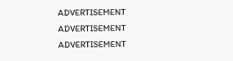ADVERTISEMENT
ADVERTISEMENT
ADVERTISEMENT